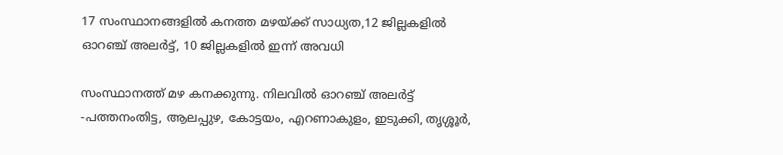17 സംസ്ഥാനങ്ങളിൽ കനത്ത മഴയ്ക്ക് സാധ്യത,12 ജില്ലകളിൽ ഓറഞ്ച് അലർട്ട്, 10 ജില്ലകളിൽ ഇന്ന് അവധി

സംസ്ഥാനത്ത് മഴ കനക്കുന്നു. നിലവിൽ ഓറഞ്ച് അലർട്ട് -പത്തനംതിട്ട, ആലപ്പുഴ, കോട്ടയം, എറണാകുളം, ഇടുക്കി, തൃശ്ശൂർ,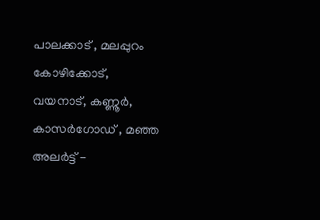പാലക്കാട് , മലപ്പുറം കോഴിക്കോട്, വയനാട്, കണ്ണൂർ, കാസർഗോഡ് , മഞ്ഞ അലർട്ട് -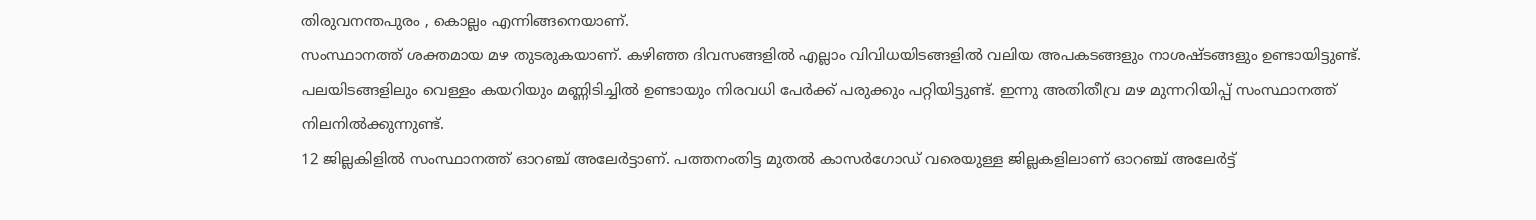തിരുവനന്തപുരം , കൊല്ലം എന്നിങ്ങനെയാണ്.
സംസ്ഥാനത്ത് ശക്തമായ മഴ തുടരുകയാണ്. കഴിഞ്ഞ ദിവസങ്ങളിൽ എല്ലാം വിവിധയിടങ്ങളിൽ വലിയ അപകടങ്ങളും നാശഷ്ടങ്ങളും ഉണ്ടായിട്ടുണ്ട്. പലയിടങ്ങളിലും വെള്ളം കയറിയും മണ്ണിടിച്ചിൽ ഉണ്ടായും നിരവധി പേർക്ക് പരുക്കും പറ്റിയിട്ടുണ്ട്. ഇന്നു അതിതീവ്ര മഴ മുന്നറിയിപ്പ് സംസ്ഥാനത്ത് നിലനിൽക്കുന്നുണ്ട്.
12 ജില്ലകിളിൽ സംസ്ഥാനത്ത് ഓറഞ്ച് അലേർട്ടാണ്. പത്തനംതിട്ട മുതൽ കാസർഗോഡ് വരെയുള്ള ജില്ലകളിലാണ് ഓറഞ്ച് അലേർട്ട്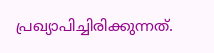പ്രഖ്യാപിച്ചിരിക്കുന്നത്.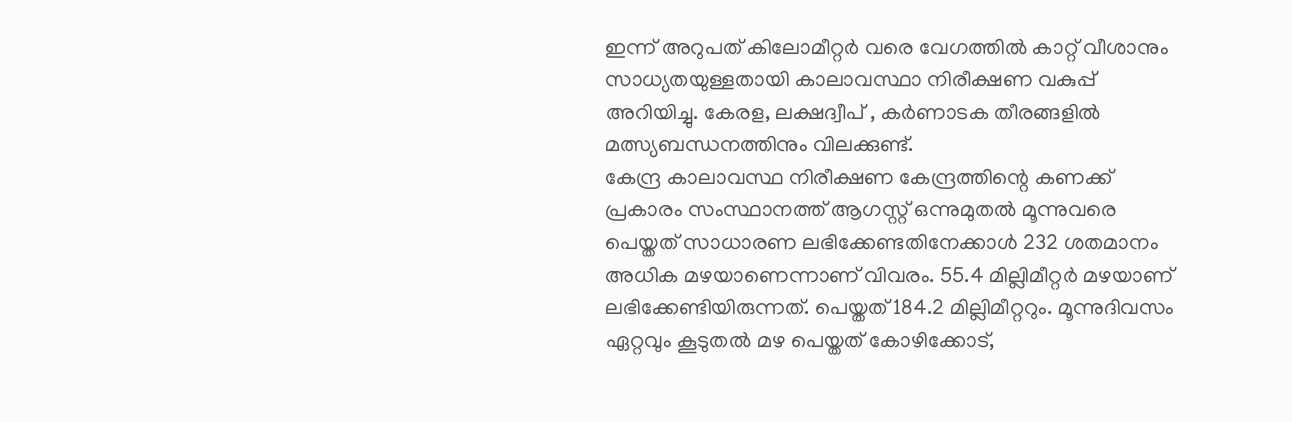ഇന്ന് അറുപത് കിലോമീറ്റർ വരെ വേഗത്തിൽ കാറ്റ് വീശാനും സാധ്യതയുള്ളതായി കാലാവസ്ഥാ നിരീക്ഷണ വകുപ്പ് അറിയിച്ചു. കേരള, ലക്ഷദ്വീപ് , കർണാടക തീരങ്ങളിൽ മത്സ്യബന്ധനത്തിനും വിലക്കുണ്ട്.
കേന്ദ്ര കാലാവസ്ഥ നിരീക്ഷണ കേന്ദ്രത്തിന്റെ കണക്ക് പ്രകാരം സംസ്ഥാനത്ത് ആഗസ്റ്റ് ഒന്നുമുതൽ മൂന്നുവരെ പെയ്തത് സാധാരണ ലഭിക്കേണ്ടതിനേക്കാൾ 232 ശതമാനം അധിക മഴയാണെന്നാണ് വിവരം. 55.4 മില്ലിമീറ്റർ മഴയാണ് ലഭിക്കേണ്ടിയിരുന്നത്. പെയ്തത് 184.2 മില്ലിമീറ്ററും. മൂന്നുദിവസം ഏറ്റവും കൂടുതൽ മഴ പെയ്തത് കോഴിക്കോട്,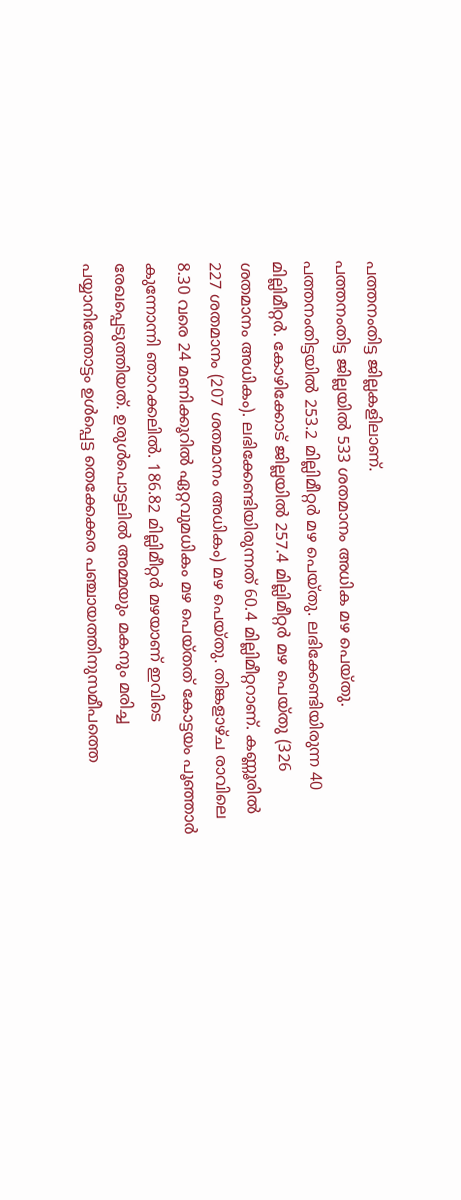പത്തനംതിട്ട ജില്ലകളിലാണ്.
പത്തനംതിട്ട ജില്ലയിൽ 533 ശതമാനം അധിക മഴ പെയ്തു. പത്തനംതിട്ടയിൽ 253.2 മില്ലിമീറ്റർ മഴ പെയ്തു. ലഭിക്കേണ്ടിയിരുന്ന 40 മില്ലിമീറ്റർ. കോഴിക്കോട് ജില്ലയിൽ 257.4 മില്ലിമീറ്റർ മഴ പെയ്തു (326 ശതമാനം അധികം). ലഭിക്കേണ്ടിയിരുന്നത് 60.4 മില്ലിമീറ്ററാണ്. കണ്ണൂരിൽ 227 ശതമാനം (207 ശതമാനം അധികം) മഴ പെയ്തു. തിങ്കളാഴ്ച രാവിലെ 8.30 വരെ 24 മണിക്കൂറിൽ ഏറ്റവുമധികം മഴ പെയ്തത് കോട്ടയം പൂഞ്ഞാർ കുന്നോന്നി ഞാറക്കലിൽ. 186.82 മില്ലിമീറ്റർ മഴയാണ് ഇവിടെ രേഖപ്പെടുത്തിയത്. ഉരുൾപൊട്ടലിൽ അമ്മയും മകനും മരിച്ച പയ്യാനിത്തോട്ടം ഉൾപ്പെട്ട തെക്കേക്കര പഞ്ചായത്തിനുസമീപത്തെ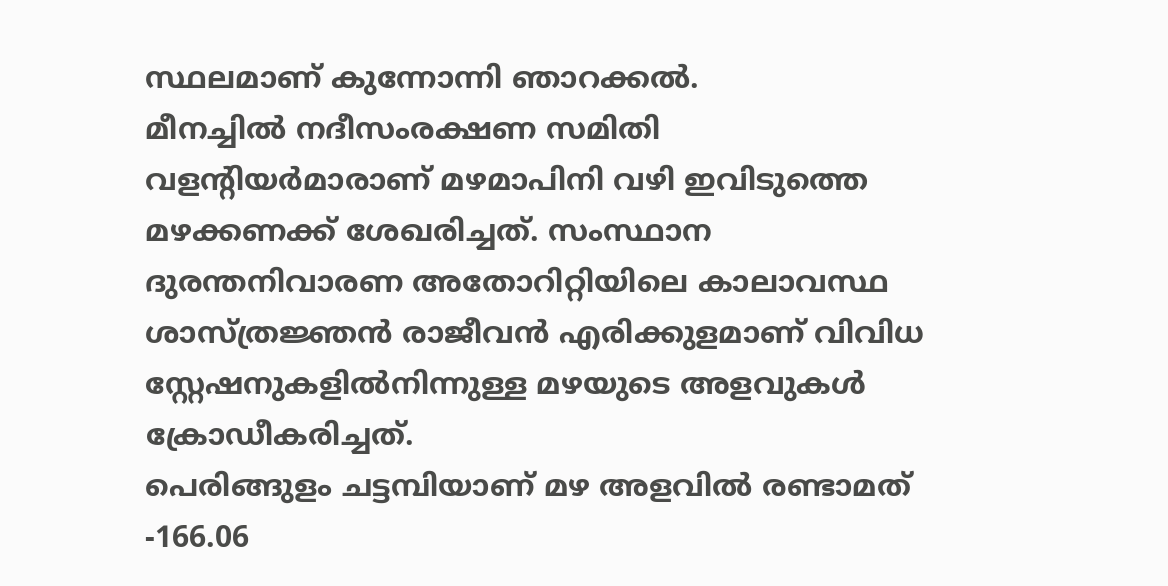സ്ഥലമാണ് കുന്നോന്നി ഞാറക്കൽ.
മീനച്ചിൽ നദീസംരക്ഷണ സമിതി വളന്റിയർമാരാണ് മഴമാപിനി വഴി ഇവിടുത്തെ മഴക്കണക്ക് ശേഖരിച്ചത്. സംസ്ഥാന ദുരന്തനിവാരണ അതോറിറ്റിയിലെ കാലാവസ്ഥ ശാസ്ത്രജ്ഞൻ രാജീവൻ എരിക്കുളമാണ് വിവിധ സ്റ്റേഷനുകളിൽനിന്നുള്ള മഴയുടെ അളവുകൾ ക്രോഡീകരിച്ചത്.
പെരിങ്ങുളം ചട്ടമ്പിയാണ് മഴ അളവിൽ രണ്ടാമത് -166.06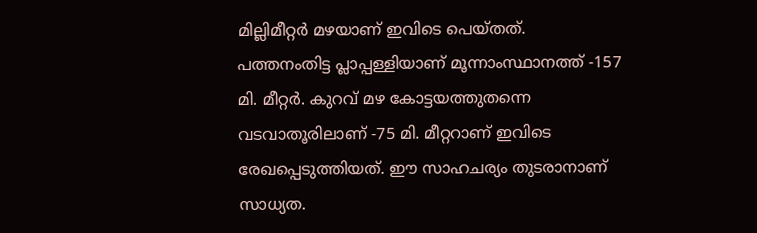മില്ലിമീറ്റർ മഴയാണ് ഇവിടെ പെയ്തത്. പത്തനംതിട്ട പ്ലാപ്പള്ളിയാണ് മൂന്നാംസ്ഥാനത്ത് -157 മി. മീറ്റർ. കുറവ് മഴ കോട്ടയത്തുതന്നെ വടവാതൂരിലാണ് -75 മി. മീറ്ററാണ് ഇവിടെ രേഖപ്പെടുത്തിയത്. ഈ സാഹചര്യം തുടരാനാണ് സാധ്യത.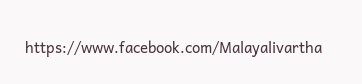https://www.facebook.com/Malayalivartha